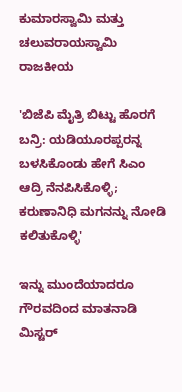ಕುಮಾರಸ್ವಾಮಿ ಮತ್ತು ಚಲುವರಾಯಸ್ವಾಮಿ
ರಾಜಕೀಯ

'ಬಿಜೆಪಿ ಮೈತ್ರಿ ಬಿಟ್ಟು ಹೊರಗೆ ಬನ್ರಿ: ಯಡಿಯೂರಪ್ಪರನ್ನ ಬಳಸಿಕೊಂಡು ಹೇಗೆ ಸಿಎಂ ಆದ್ರಿ ನೆನಪಿಸಿಕೊಳ್ಳಿ; ಕರುಣಾನಿಧಿ ಮಗನನ್ನು ನೋಡಿ ಕಲಿತುಕೊಳ್ಳಿ'

ಇನ್ನು ಮುಂದೆಯಾದರೂ ಗೌರವದಿಂದ ಮಾತನಾಡಿ ಮಿಸ್ಟರ್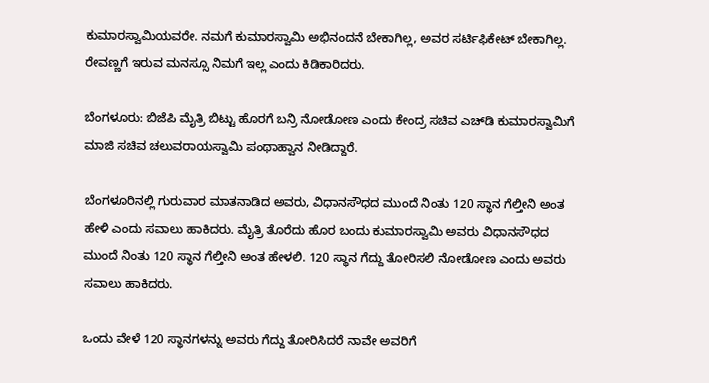ಕುಮಾರಸ್ವಾಮಿಯವರೇ. ನಮಗೆ ಕುಮಾರಸ್ವಾಮಿ ಅಭಿನಂದನೆ ಬೇಕಾಗಿಲ್ಲ, ಅವರ ಸರ್ಟಿಫಿಕೇಟ್ ಬೇಕಾಗಿಲ್ಲ. ರೇವಣ್ಣಗೆ ಇರುವ ಮನಸ್ಸೂ ನಿಮಗೆ ಇಲ್ಲ ಎಂದು ಕಿಡಿಕಾರಿದರು.

ಬೆಂಗಳೂರು: ಬಿಜೆಪಿ ಮೈತ್ರಿ ಬಿಟ್ಟು ಹೊರಗೆ ಬನ್ರಿ ನೋಡೋಣ ಎಂದು ಕೇಂದ್ರ ಸಚಿವ ಎಚ್‌ಡಿ ಕುಮಾರಸ್ವಾಮಿಗೆ ಮಾಜಿ ಸಚಿವ ಚಲುವರಾಯಸ್ವಾಮಿ ಪಂಥಾಹ್ವಾನ ನೀಡಿದ್ದಾರೆ.

ಬೆಂಗಳೂರಿನಲ್ಲಿ ಗುರುವಾರ ಮಾತನಾಡಿದ ಅವರು, ವಿಧಾನಸೌಧದ ಮುಂದೆ ನಿಂತು 120 ಸ್ಥಾನ ಗೆಲ್ತೀನಿ ಅಂತ ಹೇಳಿ ಎಂದು ಸವಾಲು ಹಾಕಿದರು. ಮೈತ್ರಿ ತೊರೆದು ಹೊರ ಬಂದು ಕುಮಾರಸ್ವಾಮಿ ಅವರು ವಿಧಾನಸೌಧದ ಮುಂದೆ ನಿಂತು 120 ಸ್ಥಾನ ಗೆಲ್ತೀನಿ ಅಂತ ಹೇಳಲಿ. 120 ಸ್ಥಾನ ಗೆದ್ದು ತೋರಿಸಲಿ ನೋಡೋಣ ಎಂದು ಅವರು ಸವಾಲು ಹಾಕಿದರು.

ಒಂದು ವೇಳೆ 120 ಸ್ಥಾನಗಳನ್ನು ಅವರು ಗೆದ್ದು ತೋರಿಸಿದರೆ ನಾವೇ ಅವರಿಗೆ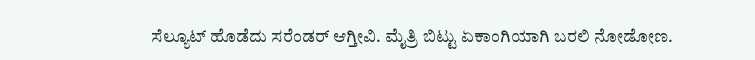ಸೆಲ್ಯೂಟ್ ಹೊಡೆದು ಸರೆಂಡರ್ ಆಗ್ತೀವಿ. ಮೈತ್ರಿ ಬಿಟ್ಟು ಏಕಾಂಗಿಯಾಗಿ ಬರಲಿ ನೋಡೋಣ.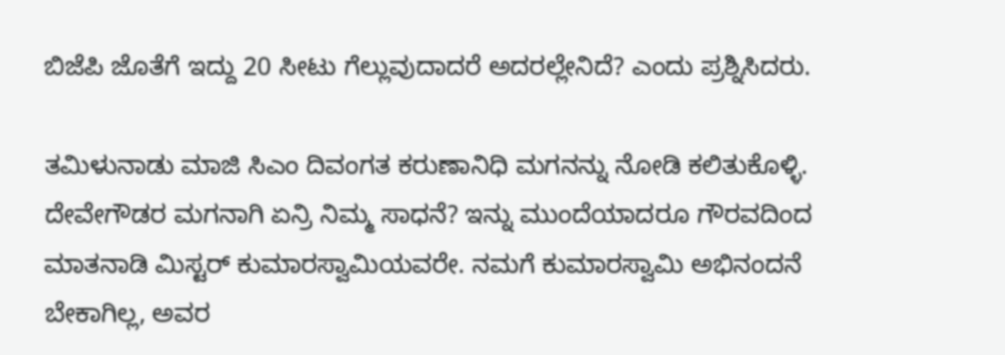ಬಿಜೆಪಿ ಜೊತೆಗೆ ಇದ್ದು 20 ಸೀಟು ಗೆಲ್ಲುವುದಾದರೆ ಅದರಲ್ಲೇನಿದೆ? ಎಂದು ಪ್ರಶ್ನಿಸಿದರು.

ತಮಿಳುನಾಡು ಮಾಜಿ ಸಿಎಂ ದಿವಂಗತ ಕರುಣಾನಿಧಿ ಮಗನನ್ನು ನೋಡಿ ಕಲಿತುಕೊಳ್ಳಿ. ದೇವೇಗೌಡರ ಮಗನಾಗಿ ಏನ್ರಿ ನಿಮ್ಮ ಸಾಧನೆ? ಇನ್ನು ಮುಂದೆಯಾದರೂ ಗೌರವದಿಂದ ಮಾತನಾಡಿ ಮಿಸ್ಟರ್ ಕುಮಾರಸ್ವಾಮಿಯವರೇ. ನಮಗೆ ಕುಮಾರಸ್ವಾಮಿ ಅಭಿನಂದನೆ ಬೇಕಾಗಿಲ್ಲ, ಅವರ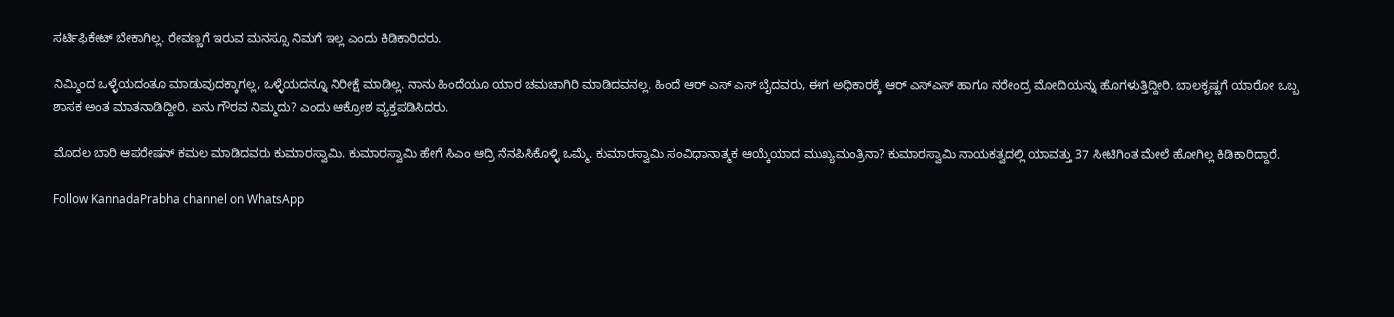ಸರ್ಟಿಫಿಕೇಟ್ ಬೇಕಾಗಿಲ್ಲ. ರೇವಣ್ಣಗೆ ಇರುವ ಮನಸ್ಸೂ ನಿಮಗೆ ಇಲ್ಲ ಎಂದು ಕಿಡಿಕಾರಿದರು.

ನಿಮ್ಮಿಂದ ಒಳ್ಳೆಯದಂತೂ ಮಾಡುವುದಕ್ಕಾಗಲ್ಲ, ಒಳ್ಳೆಯದನ್ನೂ ನಿರೀಕ್ಷೆ ಮಾಡಿಲ್ಲ. ನಾನು ಹಿಂದೆಯೂ ಯಾರ ಚಮಚಾಗಿರಿ ಮಾಡಿದವನಲ್ಲ. ಹಿಂದೆ ಆರ್ ಎಸ್ ಎಸ್ ಬೈದವರು, ಈಗ ಅಧಿಕಾರಕ್ಕೆ ಆರ್‌ ಎಸ್‌ಎಸ್ ಹಾಗೂ ನರೇಂದ್ರ ಮೋದಿಯನ್ನು ಹೊಗಳುತ್ತಿದ್ದೀರಿ. ಬಾಲಕೃಷ್ಣಗೆ ಯಾರೋ ಒಬ್ಬ ಶಾಸಕ ಅಂತ ಮಾತ‌ನಾಡಿದ್ದೀರಿ. ಏನು ಗೌರವ ನಿಮ್ಮದು? ಎಂದು ಆಕ್ರೋಶ ವ್ಯಕ್ತಪಡಿಸಿದರು.

ಮೊದಲ ಬಾರಿ ಆಪರೇಷನ್ ಕಮಲ ಮಾಡಿದವರು ಕುಮಾರಸ್ವಾಮಿ. ಕುಮಾರಸ್ವಾಮಿ ಹೇಗೆ ಸಿಎಂ ಆದ್ರಿ ನೆನಪಿಸಿಕೊಳ್ಳಿ ಒಮ್ಮೆ. ಕುಮಾರಸ್ವಾಮಿ ಸಂವಿಧಾನಾತ್ಮಕ ಆಯ್ಕೆಯಾದ ಮುಖ್ಯಮಂತ್ರಿನಾ? ಕುಮಾರಸ್ವಾಮಿ ನಾಯಕತ್ವದಲ್ಲಿ ಯಾವತ್ತು 37 ಸೀಟಿಗಿಂತ ಮೇಲೆ ಹೋಗಿಲ್ಲ ಕಿಡಿಕಾರಿದ್ದಾರೆ.

Follow KannadaPrabha channel on WhatsApp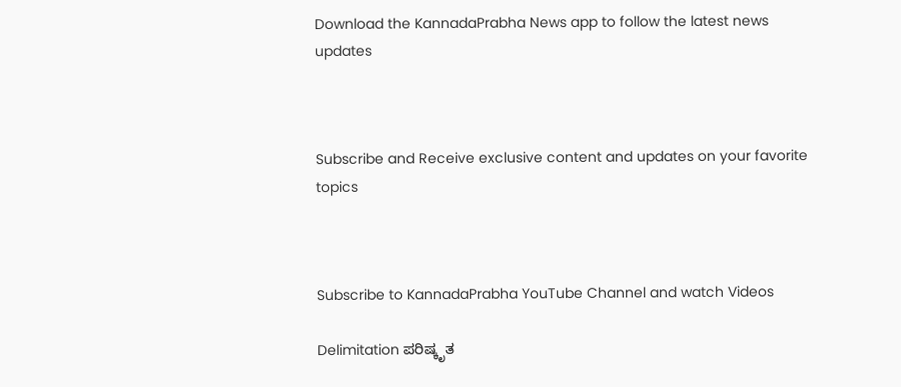Download the KannadaPrabha News app to follow the latest news updates



Subscribe and Receive exclusive content and updates on your favorite topics



Subscribe to KannadaPrabha YouTube Channel and watch Videos

Delimitation ಪರಿಷ್ಕೃತ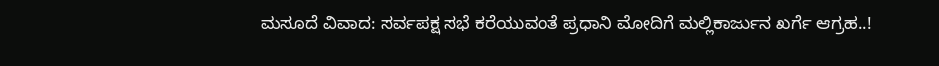ಮಸೂದೆ ವಿವಾದ: ಸರ್ವಪಕ್ಷ ಸಭೆ ಕರೆಯುವಂತೆ ಪ್ರಧಾನಿ ಮೋದಿಗೆ ಮಲ್ಲಿಕಾರ್ಜುನ ಖರ್ಗೆ ಆಗ್ರಹ..!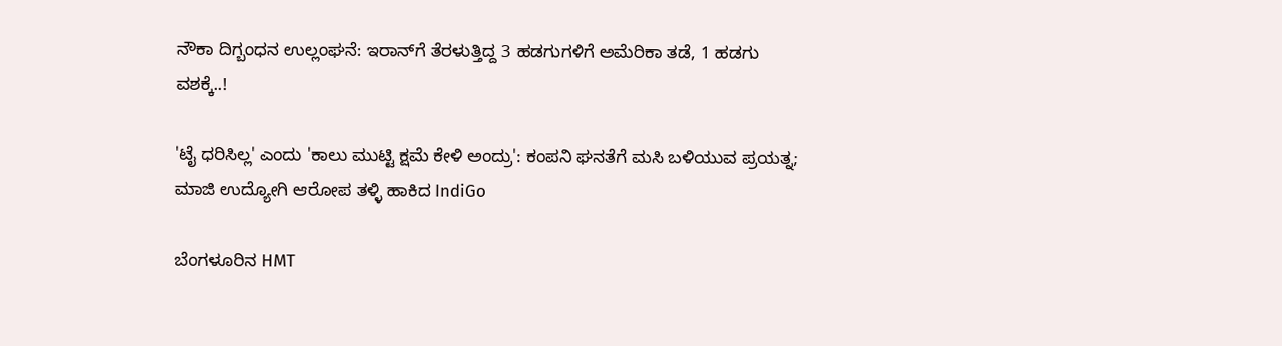ನೌಕಾ ದಿಗ್ಬಂಧನ ಉಲ್ಲಂಘನೆ: ಇರಾನ್‌ಗೆ ತೆರಳುತ್ತಿದ್ದ 3 ಹಡಗುಗಳಿಗೆ ಅಮೆರಿಕಾ ತಡೆ, 1 ಹಡಗು ವಶಕ್ಕೆ..!

'ಟೈ ಧರಿಸಿಲ್ಲ' ಎಂದು 'ಕಾಲು ಮುಟ್ಟಿ ಕ್ಷಮೆ ಕೇಳಿ ಅಂದ್ರು': ಕಂಪನಿ ಘನತೆಗೆ ಮಸಿ ಬಳಿಯುವ ಪ್ರಯತ್ನ; ಮಾಜಿ ಉದ್ಯೋಗಿ ಆರೋಪ ತಳ್ಳಿ ಹಾಕಿದ IndiGo

ಬೆಂಗಳೂರಿನ HMT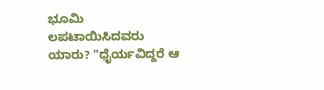ಭೂಮಿ ಲಪಟಾಯಿಸಿದವರು ಯಾರು? "ಧೈರ್ಯವಿದ್ದರೆ ಆ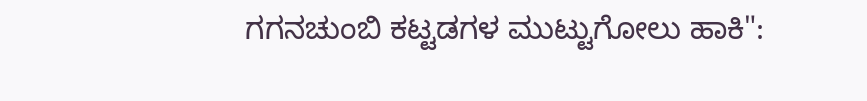ಗಗನಚುಂಬಿ ಕಟ್ಟಡಗಳ ಮುಟ್ಟುಗೋಲು ಹಾಕಿ":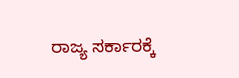ರಾಜ್ಯ ಸರ್ಕಾರಕ್ಕೆ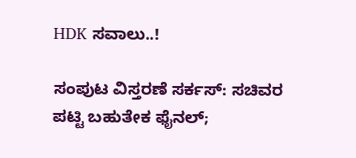HDK ಸವಾಲು..!

ಸಂಪುಟ ವಿಸ್ತರಣೆ ಸರ್ಕಸ್: ಸಚಿವರ ಪಟ್ಟಿ ಬಹುತೇಕ ಫೈನಲ್;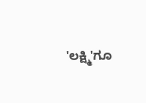'ಲಕ್ಷ್ಮಿ'ಗೂ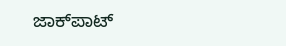ಜಾಕ್‌ಪಾಟ್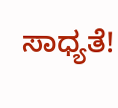ಸಾಧ್ಯತೆ!